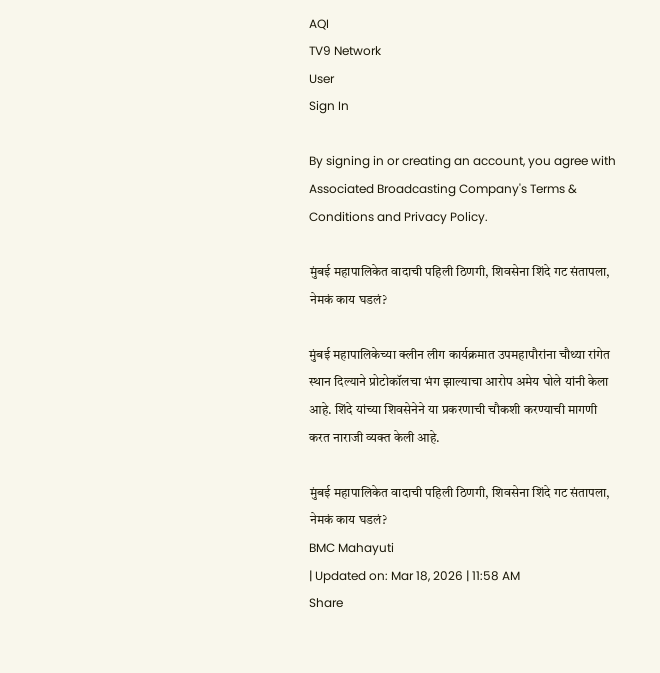AQI
TV9 Network
User
Sign In

By signing in or creating an account, you agree with Associated Broadcasting Company's Terms & Conditions and Privacy Policy.

मुंबई महापालिकेत वादाची पहिली ठिणगी, शिवसेना शिंदे गट संतापला, नेमकं काय घडलं?

मुंबई महापालिकेच्या क्लीन लीग कार्यक्रमात उपमहापौरांना चौथ्या रांगेत स्थान दिल्याने प्रोटोकॉलचा भंग झाल्याचा आरोप अमेय घोले यांनी केला आहे. शिंदे यांच्या शिवसेनेने या प्रकरणाची चौकशी करण्याची मागणी करत नाराजी व्यक्त केली आहे.

मुंबई महापालिकेत वादाची पहिली ठिणगी, शिवसेना शिंदे गट संतापला, नेमकं काय घडलं?
BMC Mahayuti
| Updated on: Mar 18, 2026 | 11:58 AM
Share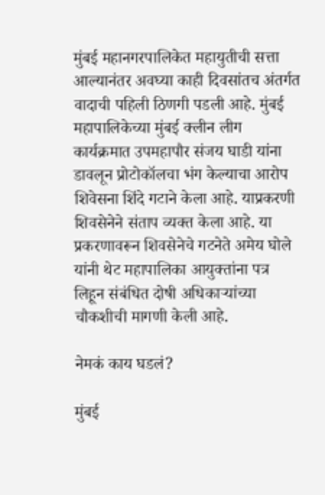मुंबई महानगरपालिकेत महायुतीची सत्ता आल्यानंतर अवघ्या काही दिवसांतच अंतर्गत वादाची पहिली ठिणगी पडली आहे. मुंबई महापालिकेच्या मुंबई क्लीन लीग कार्यक्रमात उपमहापौर संजय घाडी यांना डावलून प्रोटोकॉलचा भंग केल्याचा आरोप शिवेसना शिंदे गटाने केला आहे. याप्रकरणी शिवसेनेने संताप व्यक्त केला आहे. या प्रकरणावरून शिवसेनेचे गटनेते अमेय घोले यांनी थेट महापालिका आयुक्तांना पत्र लिहून संबंधित दोषी अधिकाऱ्यांच्या चौकशीची मागणी केली आहे.

नेमकं काय घडलं?

मुंबई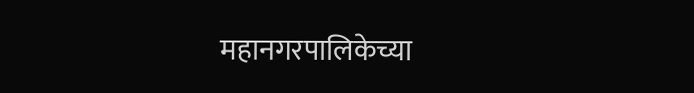महानगरपालिकेच्या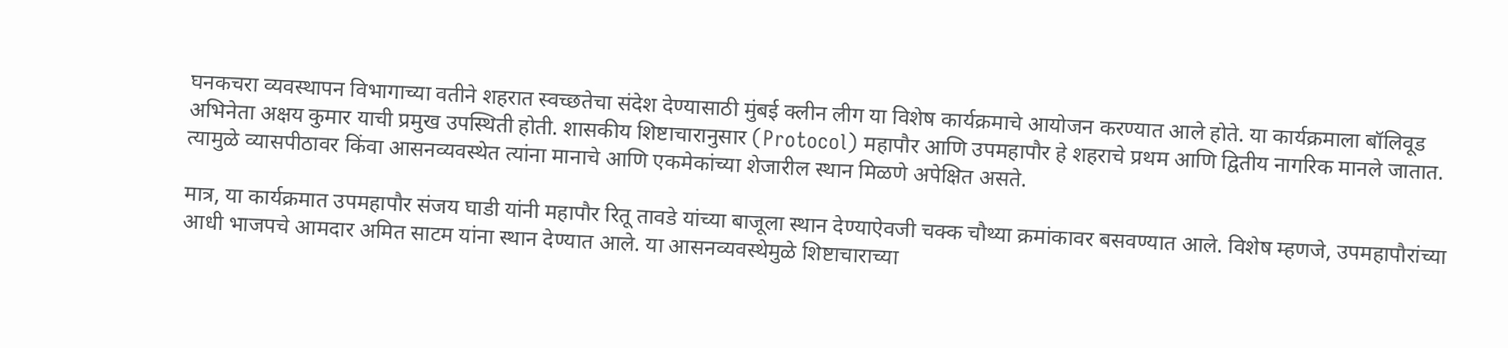घनकचरा व्यवस्थापन विभागाच्या वतीने शहरात स्वच्छतेचा संदेश देण्यासाठी मुंबई क्लीन लीग या विशेष कार्यक्रमाचे आयोजन करण्यात आले होते. या कार्यक्रमाला बॉलिवूड अभिनेता अक्षय कुमार याची प्रमुख उपस्थिती होती. शासकीय शिष्टाचारानुसार (Protocol) महापौर आणि उपमहापौर हे शहराचे प्रथम आणि द्वितीय नागरिक मानले जातात. त्यामुळे व्यासपीठावर किंवा आसनव्यवस्थेत त्यांना मानाचे आणि एकमेकांच्या शेजारील स्थान मिळणे अपेक्षित असते.

मात्र, या कार्यक्रमात उपमहापौर संजय घाडी यांनी महापौर रितू तावडे यांच्या बाजूला स्थान देण्याऐवजी चक्क चौथ्या क्रमांकावर बसवण्यात आले. विशेष म्हणजे, उपमहापौरांच्या आधी भाजपचे आमदार अमित साटम यांना स्थान देण्यात आले. या आसनव्यवस्थेमुळे शिष्टाचाराच्या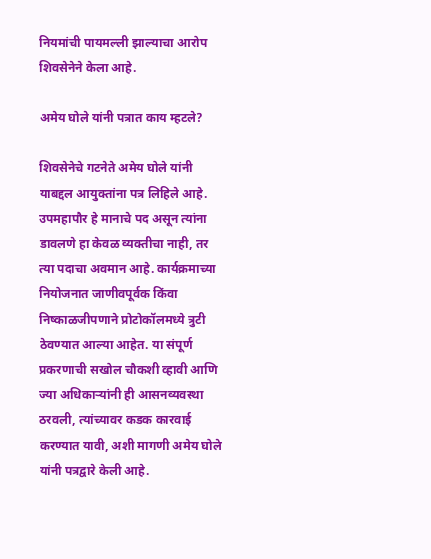नियमांची पायमल्ली झाल्याचा आरोप शिवसेनेने केला आहे.

अमेय घोले यांनी पत्रात काय म्हटले?

शिवसेनेचे गटनेते अमेय घोले यांनी याबद्दल आयुक्तांना पत्र लिहिले आहे. उपमहापौर हे मानाचे पद असून त्यांना डावलणे हा केवळ व्यक्तीचा नाही, तर त्या पदाचा अवमान आहे. कार्यक्रमाच्या नियोजनात जाणीवपूर्वक किंवा निष्काळजीपणाने प्रोटोकॉलमध्ये त्रुटी ठेवण्यात आल्या आहेत. या संपूर्ण प्रकरणाची सखोल चौकशी व्हावी आणि ज्या अधिकाऱ्यांनी ही आसनव्यवस्था ठरवली, त्यांच्यावर कडक कारवाई करण्यात यावी, अशी मागणी अमेय घोले यांनी पत्रद्वारे केली आहे.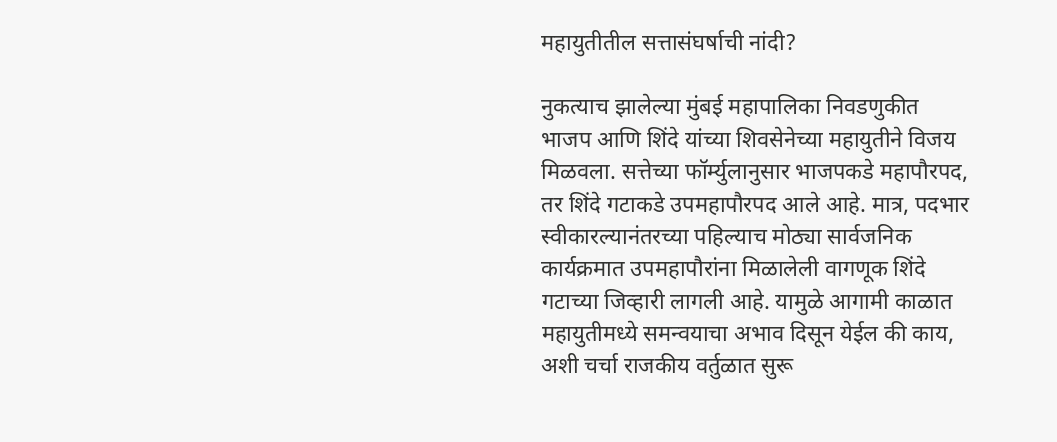महायुतीतील सत्तासंघर्षाची नांदी?

नुकत्याच झालेल्या मुंबई महापालिका निवडणुकीत भाजप आणि शिंदे यांच्या शिवसेनेच्या महायुतीने विजय मिळवला. सत्तेच्या फॉर्म्युलानुसार भाजपकडे महापौरपद, तर शिंदे गटाकडे उपमहापौरपद आले आहे. मात्र, पदभार स्वीकारल्यानंतरच्या पहिल्याच मोठ्या सार्वजनिक कार्यक्रमात उपमहापौरांना मिळालेली वागणूक शिंदे गटाच्या जिव्हारी लागली आहे. यामुळे आगामी काळात महायुतीमध्ये समन्वयाचा अभाव दिसून येईल की काय, अशी चर्चा राजकीय वर्तुळात सुरू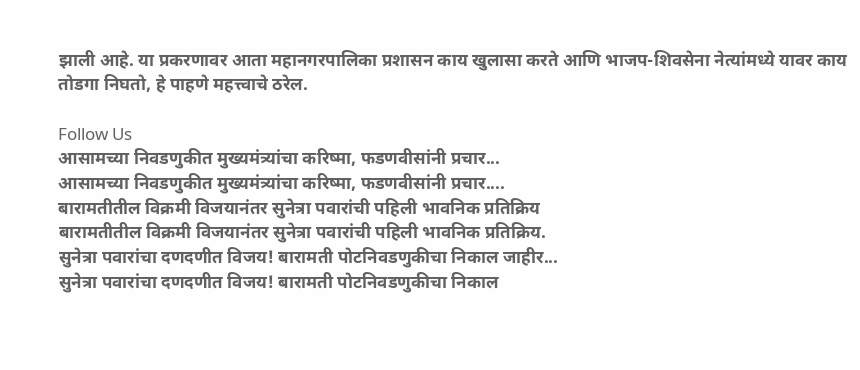झाली आहे. या प्रकरणावर आता महानगरपालिका प्रशासन काय खुलासा करते आणि भाजप-शिवसेना नेत्यांमध्ये यावर काय तोडगा निघतो, हे पाहणे महत्त्वाचे ठरेल.

Follow Us
आसामच्या निवडणुकीत मुख्यमंत्र्यांचा करिष्मा, फडणवीसांनी प्रचार...
आसामच्या निवडणुकीत मुख्यमंत्र्यांचा करिष्मा, फडणवीसांनी प्रचार....
बारामतीतील विक्रमी विजयानंतर सुनेत्रा पवारांची पहिली भावनिक प्रतिक्रिय
बारामतीतील विक्रमी विजयानंतर सुनेत्रा पवारांची पहिली भावनिक प्रतिक्रिय.
सुनेत्रा पवारांचा दणदणीत विजय! बारामती पोटनिवडणुकीचा निकाल जाहीर...
सुनेत्रा पवारांचा दणदणीत विजय! बारामती पोटनिवडणुकीचा निकाल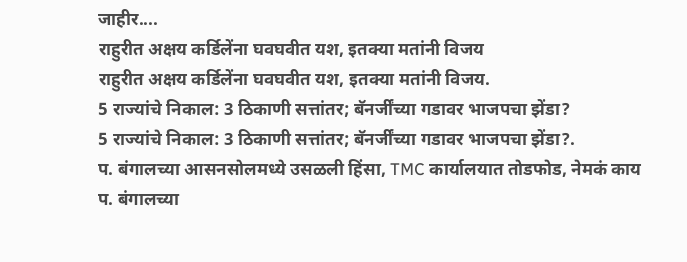जाहीर....
राहुरीत अक्षय कर्डिलेंना घवघवीत यश, इतक्या मतांनी विजय
राहुरीत अक्षय कर्डिलेंना घवघवीत यश, इतक्या मतांनी विजय.
5 राज्यांचे निकाल: 3 ठिकाणी सत्तांतर; बॅनर्जींच्या गडावर भाजपचा झेंडा?
5 राज्यांचे निकाल: 3 ठिकाणी सत्तांतर; बॅनर्जींच्या गडावर भाजपचा झेंडा?.
प. बंगालच्या आसनसोलमध्ये उसळली हिंसा, TMC कार्यालयात तोडफोड, नेमकं काय
प. बंगालच्या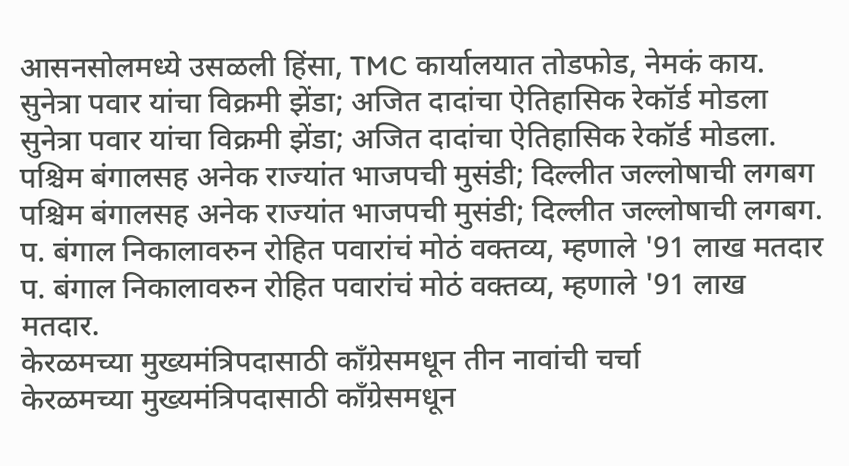आसनसोलमध्ये उसळली हिंसा, TMC कार्यालयात तोडफोड, नेमकं काय.
सुनेत्रा पवार यांचा विक्रमी झेंडा; अजित दादांचा ऐतिहासिक रेकॉर्ड मोडला
सुनेत्रा पवार यांचा विक्रमी झेंडा; अजित दादांचा ऐतिहासिक रेकॉर्ड मोडला.
पश्चिम बंगालसह अनेक राज्यांत भाजपची मुसंडी; दिल्लीत जल्लोषाची लगबग
पश्चिम बंगालसह अनेक राज्यांत भाजपची मुसंडी; दिल्लीत जल्लोषाची लगबग.
प. बंगाल निकालावरुन रोहित पवारांचं मोठं वक्तव्य, म्हणाले '91 लाख मतदार
प. बंगाल निकालावरुन रोहित पवारांचं मोठं वक्तव्य, म्हणाले '91 लाख मतदार.
केरळमच्या मुख्यमंत्रिपदासाठी काँग्रेसमधून तीन नावांची चर्चा
केरळमच्या मुख्यमंत्रिपदासाठी काँग्रेसमधून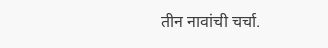तीन नावांची चर्चा.